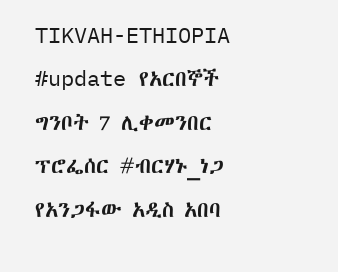TIKVAH-ETHIOPIA
#update የአርበኞች ግንቦት 7 ሊቀመንበር ፕሮፌሰር #ብርሃኑ_ነጋ የአንጋፋው አዲስ አበባ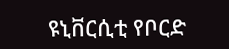ዩኒቨርሲቲ የቦርድ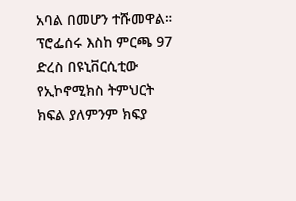አባል በመሆን ተሹመዋል። ፕሮፌሰሩ እስከ ምርጫ 97 ድረስ በዩኒቨርሲቲው የኢኮኖሚክስ ትምህርት ክፍል ያለምንም ክፍያ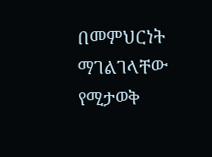በመምህርነት ማገልገላቸው የሚታወቅ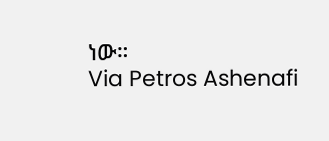ነው።
Via Petros Ashenafi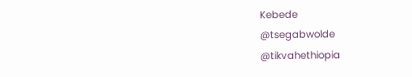Kebede
@tsegabwolde
@tikvahethiopia